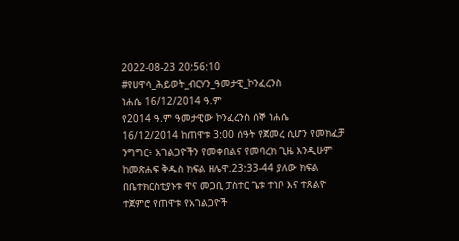2022-08-23 20:56:10
#የሀዋሳ_ሕይወት_ብርሃን_ዓመታዊ_ኮንፈረንስ
ነሐሴ 16/12/2014 ዓ.ም
የ2014 ዓ.ም ዓመታዊው ኮንፈረንስ ሰኞ ነሐሴ 16/12/2014 ከጠዋቱ 3:00 ሰዓት የጀመረ ሲሆን የመክፈቻ ንግግር፥ አገልጋዮችን የመቀበልና የመባረክ ጊዜ እንዲሁም ከመጽሐፍ ቅዱስ ክፍል ዘሌዋ.23:33-44 ያለው ክፍል በቤተክርስቲያኑቱ ዋና መጋቢ ፓስተር ጌቱ ተነቦ እና ተጸልዮ ተጀምሮ የጠዋቱ የአገልጋዮች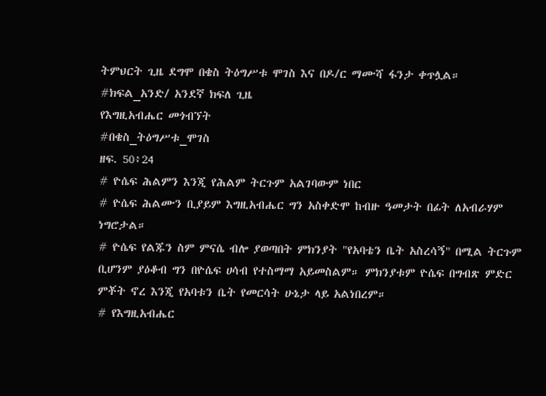ትምህርት ጊዜ ደግሞ በቄስ ትዕግሥቱ ሞገስ እና በዶ/ር ማሙሻ ፋንታ ቀጥሏል።
#ክፍል_አንድ/ አንደኛ ክፍለ ጊዜ
የእግዚአብሔር መጎብኘት
#በቄስ_ትዕግሥቱ_ሞገስ
ዘፍ. 50፥24
# ዮሴፍ ሕልምን እንጂ የሕልም ትርጉም አልገባውም ነበር
# ዮሴፍ ሕልሙን ቢያይም እግዚአብሔር ግን አስቀድሞ ከብዙ ዓመታት በፊት ለአብራሃም ነግሮታል።
# ዮሴፍ የልጁን ስም ምናሴ ብሎ ያወጣበት ምክንያት "የአባቴን ቤት አስረሳኝ" በሚል ትርጉም ቢሆንም ያዕቆብ ግን በዮሴፍ ሀሳብ የተስማማ አይመስልም። ምክንያቱም ዮሴፍ በግብጽ ምድር ምቾት ኖረ እንጂ የአባቱን ቤት የመርሳት ሁኔታ ላይ አልነበረም።
# የእግዚአብሔር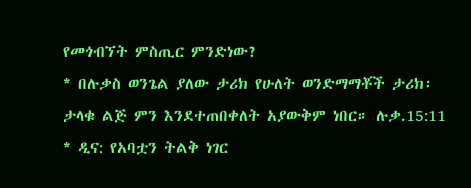የመጎብኘት ምስጢር ምንድነው?
* በሉቃስ ወንጌል ያለው ታሪክ የሁለት ወንድማማቾች ታሪክ፡ ታላቁ ልጅ ምን እንደተጠበቀለት አያውቅም ነበር። ሉቃ.15:11
* ዲና: የአባቷን ትልቅ ነገር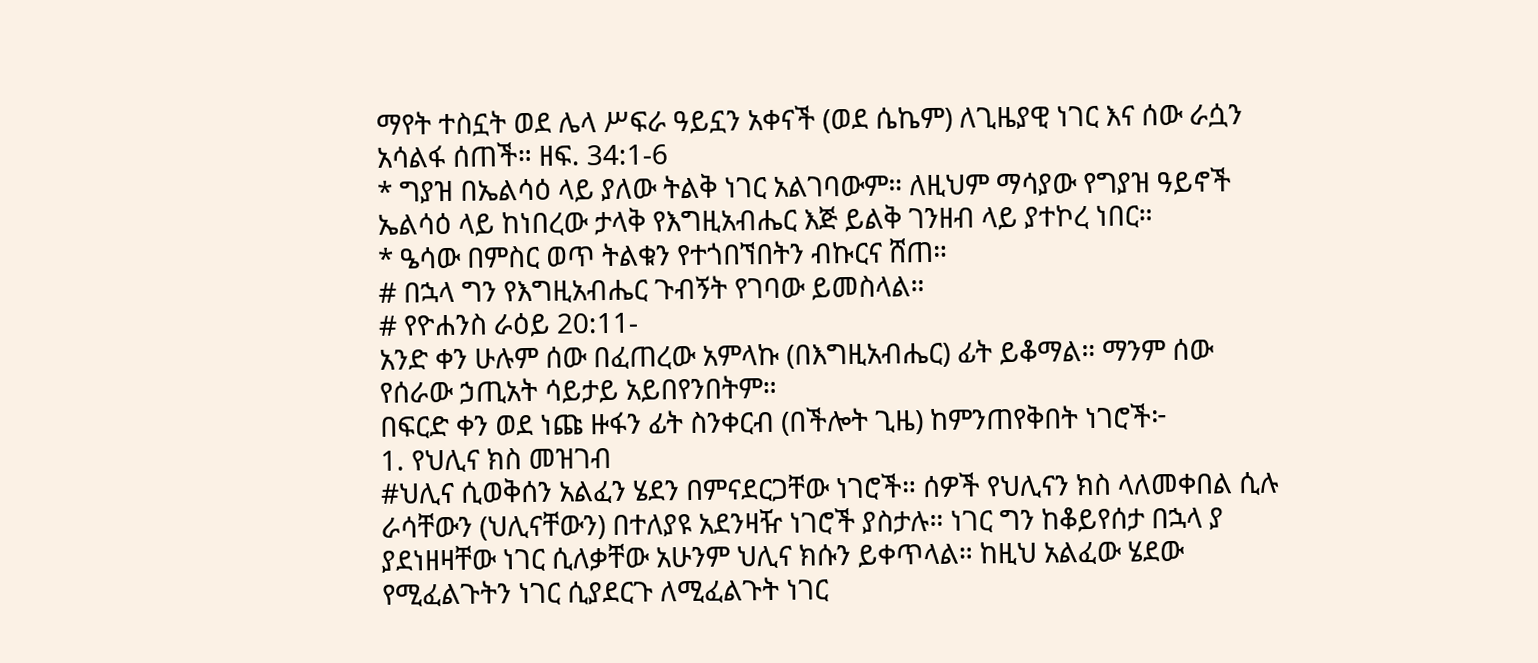ማየት ተስኗት ወደ ሌላ ሥፍራ ዓይኗን አቀናች (ወደ ሴኬም) ለጊዜያዊ ነገር እና ሰው ራሷን አሳልፋ ሰጠች። ዘፍ. 34:1-6
* ግያዝ በኤልሳዕ ላይ ያለው ትልቅ ነገር አልገባውም። ለዚህም ማሳያው የግያዝ ዓይኖች ኤልሳዕ ላይ ከነበረው ታላቅ የእግዚአብሔር እጅ ይልቅ ገንዘብ ላይ ያተኮረ ነበር።
* ዔሳው በምስር ወጥ ትልቁን የተጎበኘበትን ብኩርና ሸጠ።
# በኋላ ግን የእግዚአብሔር ጉብኝት የገባው ይመስላል።
# የዮሐንስ ራዕይ 20:11-
አንድ ቀን ሁሉም ሰው በፈጠረው አምላኩ (በእግዚአብሔር) ፊት ይቆማል። ማንም ሰው የሰራው ኃጢአት ሳይታይ አይበየንበትም።
በፍርድ ቀን ወደ ነጩ ዙፋን ፊት ስንቀርብ (በችሎት ጊዜ) ከምንጠየቅበት ነገሮች፦
1. የህሊና ክስ መዝገብ
#ህሊና ሲወቅሰን አልፈን ሄደን በምናደርጋቸው ነገሮች። ሰዎች የህሊናን ክስ ላለመቀበል ሲሉ ራሳቸውን (ህሊናቸውን) በተለያዩ አደንዛዥ ነገሮች ያስታሉ። ነገር ግን ከቆይየሰታ በኋላ ያ ያደነዘዛቸው ነገር ሲለቃቸው አሁንም ህሊና ክሱን ይቀጥላል። ከዚህ አልፈው ሄደው የሚፈልጉትን ነገር ሲያደርጉ ለሚፈልጉት ነገር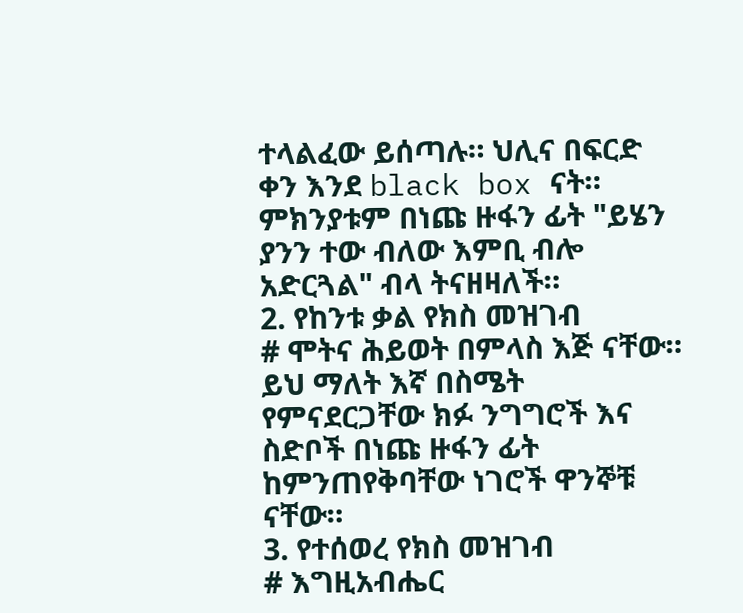ተላልፈው ይሰጣሉ። ህሊና በፍርድ ቀን እንደ black box ናት። ምክንያቱም በነጩ ዙፋን ፊት "ይሄን ያንን ተው ብለው እምቢ ብሎ አድርጓል" ብላ ትናዘዛለች።
2. የከንቱ ቃል የክስ መዝገብ
# ሞትና ሕይወት በምላስ እጅ ናቸው። ይህ ማለት እኛ በስሜት የምናደርጋቸው ክፉ ንግግሮች እና ስድቦች በነጩ ዙፋን ፊት ከምንጠየቅባቸው ነገሮች ዋንኞቹ ናቸው።
3. የተሰወረ የክስ መዝገብ
# እግዚአብሔር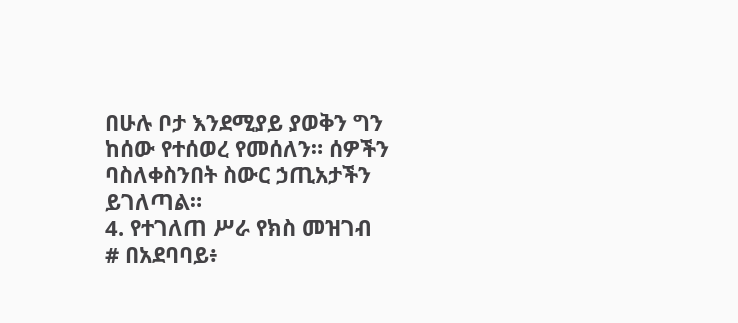በሁሉ ቦታ እንደሚያይ ያወቅን ግን ከሰው የተሰወረ የመሰለን። ሰዎችን ባስለቀስንበት ስውር ኃጢአታችን ይገለጣል።
4. የተገለጠ ሥራ የክስ መዝገብ
# በአደባባይ፥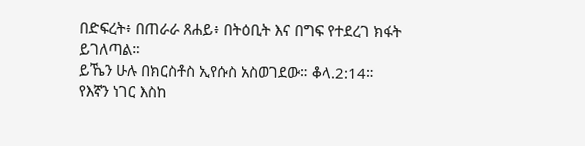በድፍረት፥ በጠራራ ጸሐይ፥ በትዕቢት እና በግፍ የተደረገ ክፋት ይገለጣል።
ይኼን ሁሉ በክርስቶስ ኢየሱስ አስወገደው። ቆላ.2:14።
የእኛን ነገር እስከ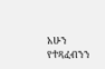አሁን የተጻፈብንን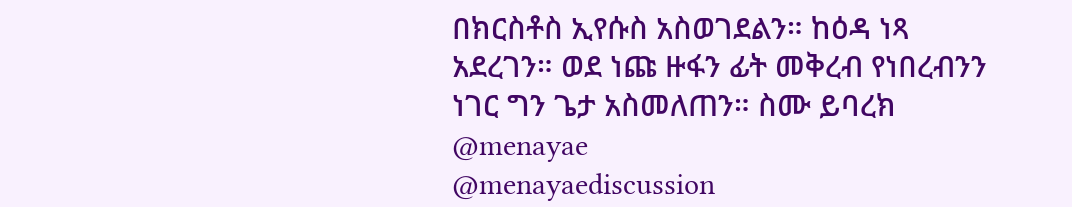በክርስቶስ ኢየሱስ አስወገደልን። ከዕዳ ነጻ አደረገን። ወደ ነጩ ዙፋን ፊት መቅረብ የነበረብንን ነገር ግን ጌታ አስመለጠን። ስሙ ይባረክ
@menayae
@menayaediscussion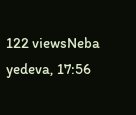122 viewsNeba yedeva, 17:56